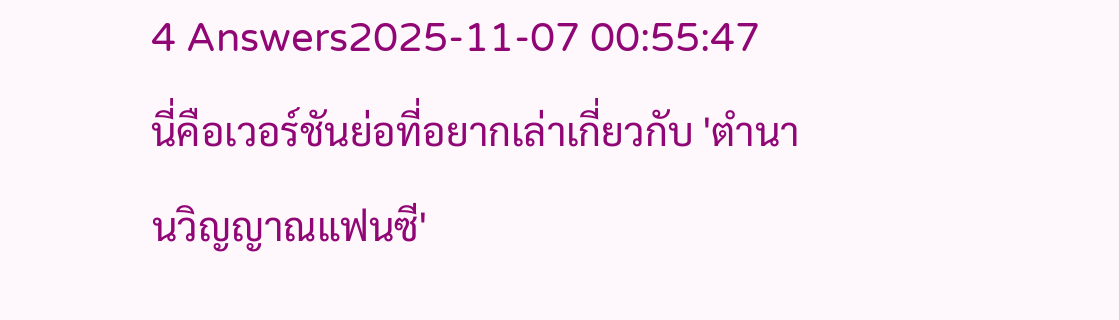4 Answers2025-11-07 00:55:47
นี่คือเวอร์ชันย่อที่อยากเล่าเกี่ยวกับ 'ตํานานวิญญาณแฟนซี'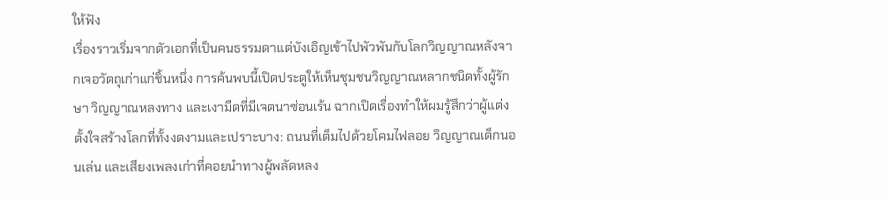ให้ฟัง
เรื่องราวเริ่มจากตัวเอกที่เป็นคนธรรมดาแต่บังเอิญเข้าไปพัวพันกับโลกวิญญาณหลังจากเจอวัตถุเก่าแก่ชิ้นหนึ่ง การค้นพบนี้เปิดประตูให้เห็นชุมชนวิญญาณหลากชนิดทั้งผู้รักษา วิญญาณหลงทาง และเงามืดที่มีเจตนาซ่อนเร้น ฉากเปิดเรื่องทำให้ผมรู้สึกว่าผู้แต่งตั้งใจสร้างโลกที่ทั้งงดงามและเปราะบาง: ถนนที่เต็มไปด้วยโคมไฟลอย วิญญาณเด็กนอนเล่น และเสียงเพลงเก่าที่คอยนำทางผู้พลัดหลง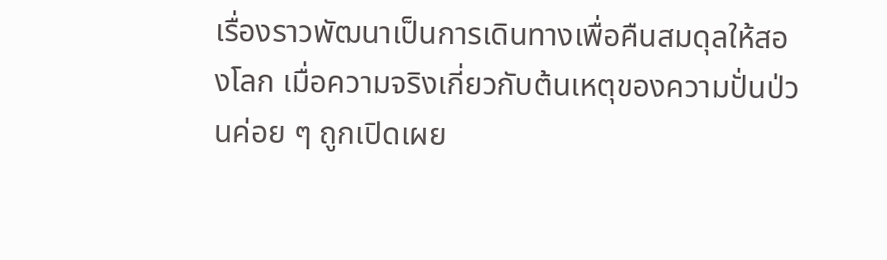เรื่องราวพัฒนาเป็นการเดินทางเพื่อคืนสมดุลให้สองโลก เมื่อความจริงเกี่ยวกับต้นเหตุของความปั่นป่วนค่อย ๆ ถูกเปิดเผย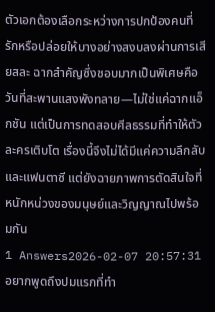ตัวเอกต้องเลือกระหว่างการปกป้องคนที่รักหรือปล่อยให้บางอย่างสงบลงผ่านการเสียสละ ฉากสำคัญซึ่งชอบมากเป็นพิเศษคือวันที่สะพานแสงพังทลาย—ไม่ใช่แค่ฉากแอ็กชัน แต่เป็นการทดสอบศีลธรรมที่ทำให้ตัวละครเติบโต เรื่องนี้จึงไม่ได้มีแค่ความลึกลับและแฟนตาซี แต่ยังฉายภาพการตัดสินใจที่หนักหน่วงของมนุษย์และวิญญาณไปพร้อมกัน
1 Answers2026-02-07 20:57:31
อยากพูดถึงปมแรกที่ทำ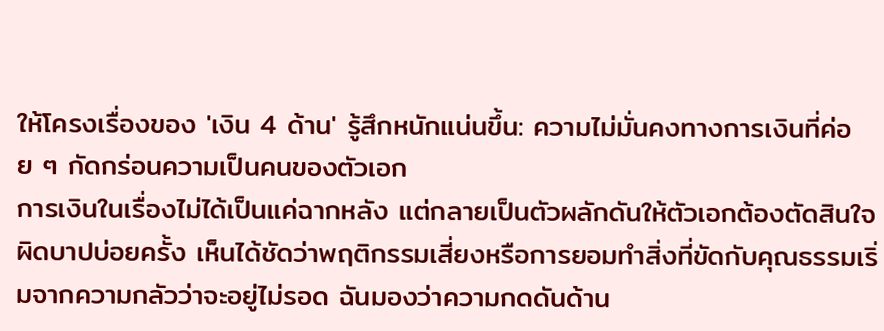ให้โครงเรื่องของ 'เงิน 4 ด้าน' รู้สึกหนักแน่นขึ้น: ความไม่มั่นคงทางการเงินที่ค่อย ๆ กัดกร่อนความเป็นคนของตัวเอก
การเงินในเรื่องไม่ได้เป็นแค่ฉากหลัง แต่กลายเป็นตัวผลักดันให้ตัวเอกต้องตัดสินใจผิดบาปบ่อยครั้ง เห็นได้ชัดว่าพฤติกรรมเสี่ยงหรือการยอมทำสิ่งที่ขัดกับคุณธรรมเริ่มจากความกลัวว่าจะอยู่ไม่รอด ฉันมองว่าความกดดันด้าน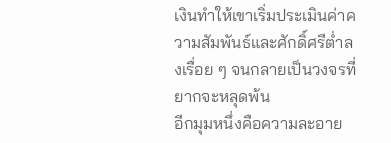เงินทำให้เขาเริ่มประเมินค่าความสัมพันธ์และศักดิ์ศรีต่ำลงเรื่อย ๆ จนกลายเป็นวงจรที่ยากจะหลุดพ้น
อีกมุมหนึ่งคือความละอาย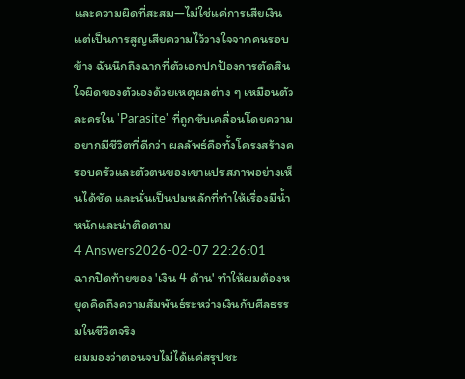และความผิดที่สะสม—ไม่ใช่แค่การเสียเงิน แต่เป็นการสูญเสียความไว้วางใจจากคนรอบข้าง ฉันนึกถึงฉากที่ตัวเอกปกป้องการตัดสินใจผิดของตัวเองด้วยเหตุผลต่าง ๆ เหมือนตัวละครใน 'Parasite' ที่ถูกขับเคลื่อนโดยความอยากมีชีวิตที่ดีกว่า ผลลัพธ์คือทั้งโครงสร้างครอบครัวและตัวตนของเขาแปรสภาพอย่างเห็นได้ชัด และนั่นเป็นปมหลักที่ทำให้เรื่องมีน้ำหนักและน่าติดตาม
4 Answers2026-02-07 22:26:01
ฉากปิดท้ายของ 'เงิน 4 ด้าน' ทำให้ผมต้องหยุดคิดถึงความสัมพันธ์ระหว่างเงินกับศีลธรรมในชีวิตจริง
ผมมองว่าตอนจบไม่ได้แค่สรุปชะ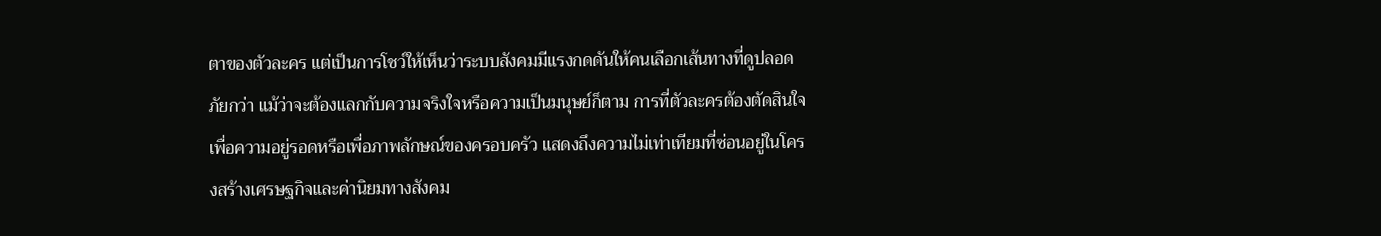ตาของตัวละคร แต่เป็นการโชว์ให้เห็นว่าระบบสังคมมีแรงกดดันให้คนเลือกเส้นทางที่ดูปลอดภัยกว่า แม้ว่าจะต้องแลกกับความจริงใจหรือความเป็นมนุษย์ก็ตาม การที่ตัวละครต้องตัดสินใจเพื่อความอยู่รอดหรือเพื่อภาพลักษณ์ของครอบครัว แสดงถึงความไม่เท่าเทียมที่ซ่อนอยู่ในโครงสร้างเศรษฐกิจและค่านิยมทางสังคม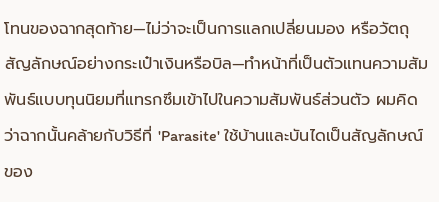โทนของฉากสุดท้าย—ไม่ว่าจะเป็นการแลกเปลี่ยนมอง หรือวัตถุสัญลักษณ์อย่างกระเป๋าเงินหรือบิล—ทำหน้าที่เป็นตัวแทนความสัมพันธ์แบบทุนนิยมที่แทรกซึมเข้าไปในความสัมพันธ์ส่วนตัว ผมคิดว่าฉากนั้นคล้ายกับวิธีที่ 'Parasite' ใช้บ้านและบันไดเป็นสัญลักษณ์ของ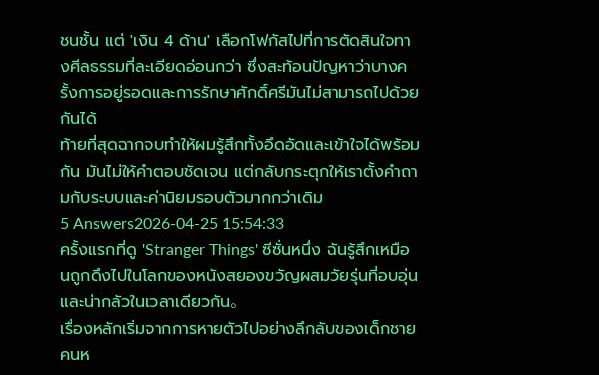ชนชั้น แต่ 'เงิน 4 ด้าน' เลือกโฟกัสไปที่การตัดสินใจทางศีลธรรมที่ละเอียดอ่อนกว่า ซึ่งสะท้อนปัญหาว่าบางครั้งการอยู่รอดและการรักษาศักดิ์ศรีมันไม่สามารถไปด้วยกันได้
ท้ายที่สุดฉากจบทำให้ผมรู้สึกทั้งอึดอัดและเข้าใจได้พร้อมกัน มันไม่ให้คำตอบชัดเจน แต่กลับกระตุกให้เราตั้งคำถามกับระบบและค่านิยมรอบตัวมากกว่าเดิม
5 Answers2026-04-25 15:54:33
ครั้งแรกที่ดู 'Stranger Things' ซีซั่นหนึ่ง ฉันรู้สึกเหมือนถูกดึงไปในโลกของหนังสยองขวัญผสมวัยรุ่นที่อบอุ่นและน่ากลัวในเวลาเดียวกัน。
เรื่องหลักเริ่มจากการหายตัวไปอย่างลึกลับของเด็กชายคนห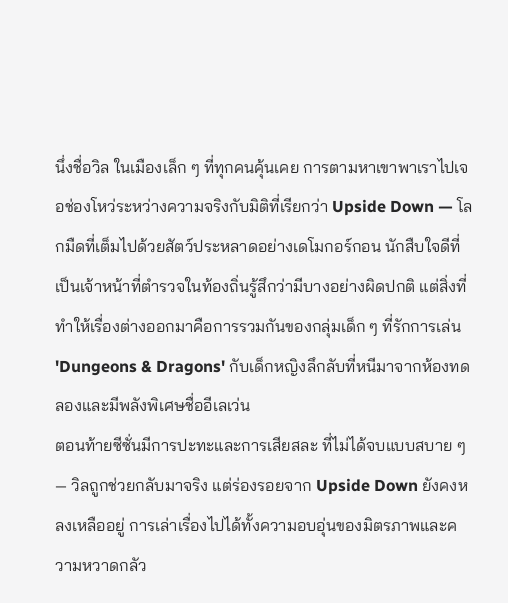นึ่งชื่อวิล ในเมืองเล็ก ๆ ที่ทุกคนคุ้นเคย การตามหาเขาพาเราไปเจอช่องโหว่ระหว่างความจริงกับมิติที่เรียกว่า Upside Down — โลกมืดที่เต็มไปด้วยสัตว์ประหลาดอย่างเดโมกอร์กอน นักสืบใจดีที่เป็นเจ้าหน้าที่ตำรวจในท้องถิ่นรู้สึกว่ามีบางอย่างผิดปกติ แต่สิ่งที่ทำให้เรื่องต่างออกมาคือการรวมกันของกลุ่มเด็ก ๆ ที่รักการเล่น 'Dungeons & Dragons' กับเด็กหญิงลึกลับที่หนีมาจากห้องทดลองและมีพลังพิเศษชื่ออีเลเว่น
ตอนท้ายซีซั่นมีการปะทะและการเสียสละ ที่ไม่ได้จบแบบสบาย ๆ — วิลถูกช่วยกลับมาจริง แต่ร่องรอยจาก Upside Down ยังคงหลงเหลืออยู่ การเล่าเรื่องไปได้ทั้งความอบอุ่นของมิตรภาพและความหวาดกลัว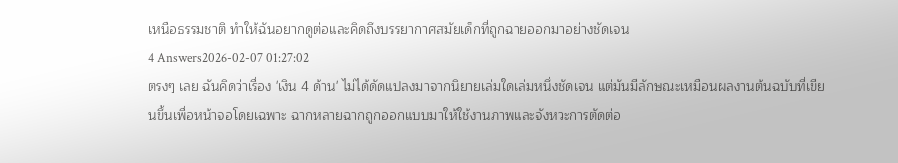เหนือธรรมชาติ ทำให้ฉันอยากดูต่อและคิดถึงบรรยากาศสมัยเด็กที่ถูกฉายออกมาอย่างชัดเจน
4 Answers2026-02-07 01:27:02
ตรงๆ เลย ฉันคิดว่าเรื่อง 'เงิน 4 ด้าน' ไม่ได้ดัดแปลงมาจากนิยายเล่มใดเล่มหนึ่งชัดเจน แต่มันมีลักษณะเหมือนผลงานต้นฉบับที่เขียนขึ้นเพื่อหน้าจอโดยเฉพาะ ฉากหลายฉากถูกออกแบบมาให้ใช้งานภาพและจังหวะการตัดต่อ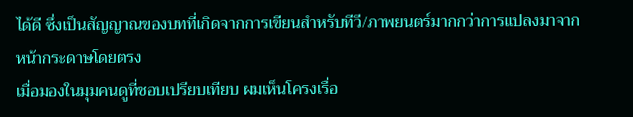ได้ดี ซึ่งเป็นสัญญาณของบทที่เกิดจากการเขียนสำหรับทีวี/ภาพยนตร์มากกว่าการแปลงมาจากหน้ากระดาษโดยตรง
เมื่อมองในมุมคนดูที่ชอบเปรียบเทียบ ผมเห็นโครงเรื่อ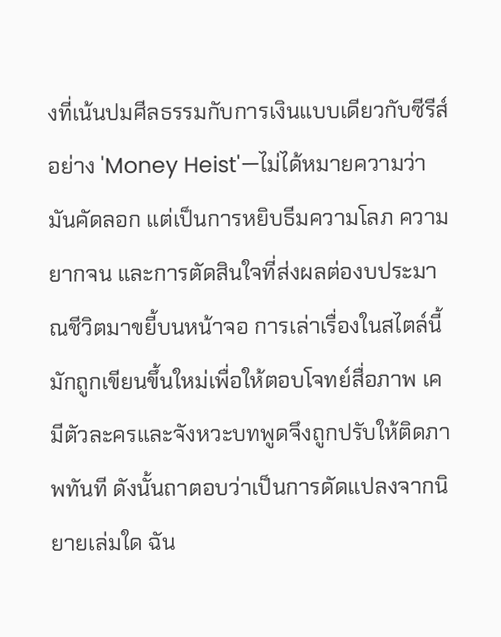งที่เน้นปมศีลธรรมกับการเงินแบบเดียวกับซีรีส์อย่าง 'Money Heist'—ไม่ได้หมายความว่ามันคัดลอก แต่เป็นการหยิบธีมความโลภ ความยากจน และการตัดสินใจที่ส่งผลต่องบประมาณชีวิตมาขยี้บนหน้าจอ การเล่าเรื่องในสไตล์นี้มักถูกเขียนขึ้นใหม่เพื่อให้ตอบโจทย์สื่อภาพ เคมีตัวละครและจังหวะบทพูดจึงถูกปรับให้ติดภาพทันที ดังนั้นถาตอบว่าเป็นการดัดแปลงจากนิยายเล่มใด ฉัน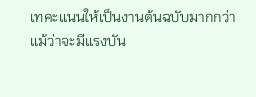เทคะแนนให้เป็นงานต้นฉบับมากกว่า แม้ว่าจะมีแรงบัน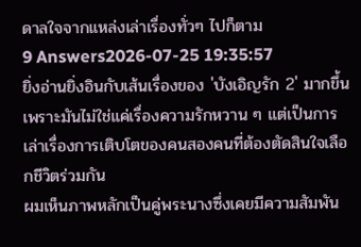ดาลใจจากแหล่งเล่าเรื่องทั่วๆ ไปก็ตาม
9 Answers2026-07-25 19:35:57
ยิ่งอ่านยิ่งอินกับเส้นเรื่องของ 'บังเอิญรัก 2' มากขึ้น เพราะมันไม่ใช่แค่เรื่องความรักหวาน ๆ แต่เป็นการเล่าเรื่องการเติบโตของคนสองคนที่ต้องตัดสินใจเลือกชีวิตร่วมกัน
ผมเห็นภาพหลักเป็นคู่พระนางซึ่งเคยมีความสัมพัน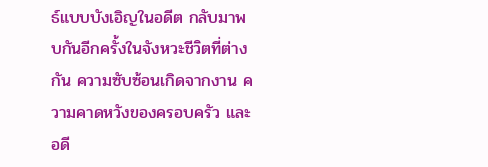ธ์แบบบังเอิญในอดีต กลับมาพบกันอีกครั้งในจังหวะชีวิตที่ต่างกัน ความซับซ้อนเกิดจากงาน ความคาดหวังของครอบครัว และอดี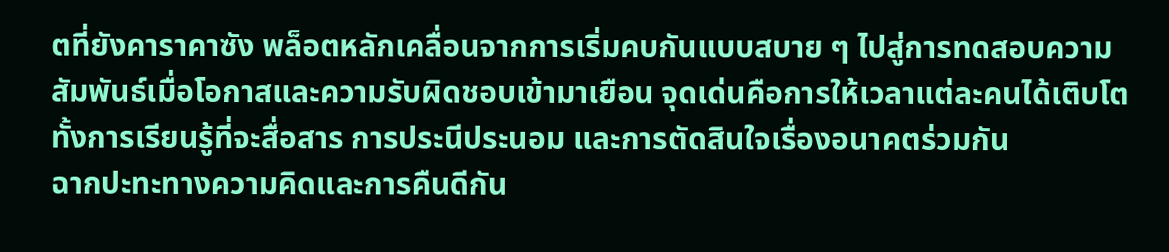ตที่ยังคาราคาซัง พล็อตหลักเคลื่อนจากการเริ่มคบกันแบบสบาย ๆ ไปสู่การทดสอบความสัมพันธ์เมื่อโอกาสและความรับผิดชอบเข้ามาเยือน จุดเด่นคือการให้เวลาแต่ละคนได้เติบโต ทั้งการเรียนรู้ที่จะสื่อสาร การประนีประนอม และการตัดสินใจเรื่องอนาคตร่วมกัน
ฉากปะทะทางความคิดและการคืนดีกัน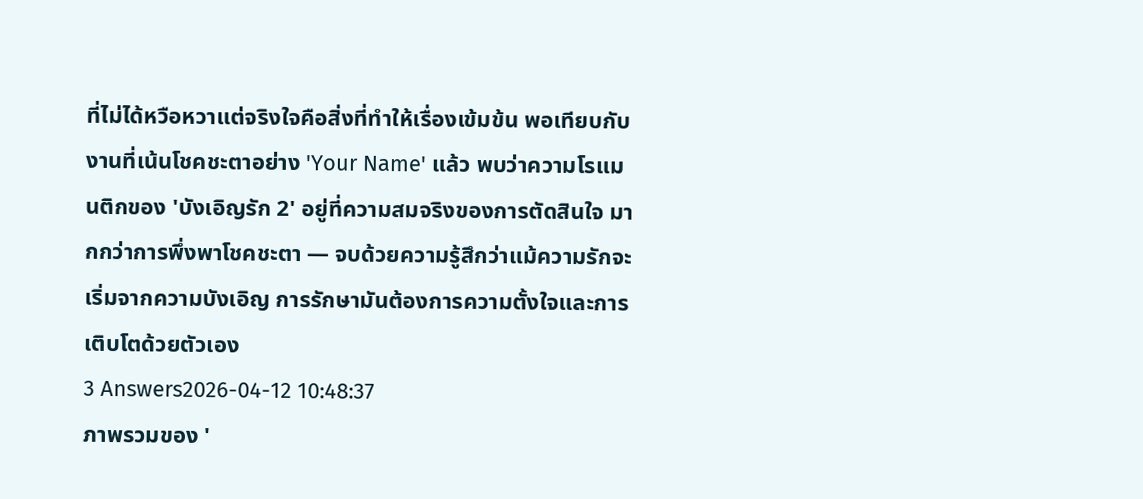ที่ไม่ได้หวือหวาแต่จริงใจคือสิ่งที่ทำให้เรื่องเข้มข้น พอเทียบกับงานที่เน้นโชคชะตาอย่าง 'Your Name' แล้ว พบว่าความโรแมนติกของ 'บังเอิญรัก 2' อยู่ที่ความสมจริงของการตัดสินใจ มากกว่าการพึ่งพาโชคชะตา — จบด้วยความรู้สึกว่าแม้ความรักจะเริ่มจากความบังเอิญ การรักษามันต้องการความตั้งใจและการเติบโตด้วยตัวเอง
3 Answers2026-04-12 10:48:37
ภาพรวมของ '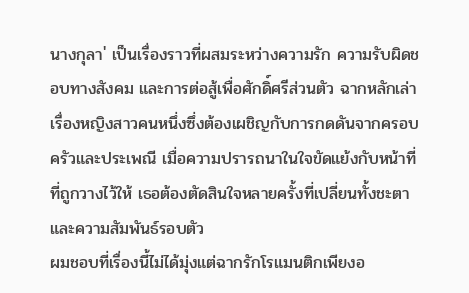นางกุลา' เป็นเรื่องราวที่ผสมระหว่างความรัก ความรับผิดชอบทางสังคม และการต่อสู้เพื่อศักดิ์ศรีส่วนตัว ฉากหลักเล่าเรื่องหญิงสาวคนหนึ่งซึ่งต้องเผชิญกับการกดดันจากครอบครัวและประเพณี เมื่อความปรารถนาในใจขัดแย้งกับหน้าที่ที่ถูกวางไว้ให้ เธอต้องตัดสินใจหลายครั้งที่เปลี่ยนทั้งชะตาและความสัมพันธ์รอบตัว
ผมชอบที่เรื่องนี้ไม่ได้มุ่งแต่ฉากรักโรแมนติกเพียงอ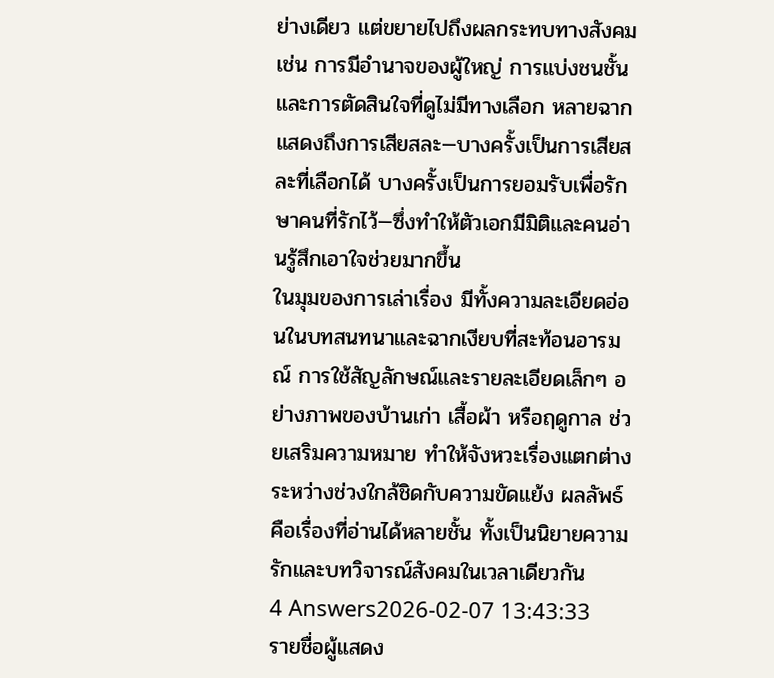ย่างเดียว แต่ขยายไปถึงผลกระทบทางสังคม เช่น การมีอำนาจของผู้ใหญ่ การแบ่งชนชั้น และการตัดสินใจที่ดูไม่มีทางเลือก หลายฉากแสดงถึงการเสียสละ—บางครั้งเป็นการเสียสละที่เลือกได้ บางครั้งเป็นการยอมรับเพื่อรักษาคนที่รักไว้—ซึ่งทำให้ตัวเอกมีมิติและคนอ่านรู้สึกเอาใจช่วยมากขึ้น
ในมุมของการเล่าเรื่อง มีทั้งความละเอียดอ่อนในบทสนทนาและฉากเงียบที่สะท้อนอารมณ์ การใช้สัญลักษณ์และรายละเอียดเล็กๆ อย่างภาพของบ้านเก่า เสื้อผ้า หรือฤดูกาล ช่วยเสริมความหมาย ทำให้จังหวะเรื่องแตกต่างระหว่างช่วงใกล้ชิดกับความขัดแย้ง ผลลัพธ์คือเรื่องที่อ่านได้หลายชั้น ทั้งเป็นนิยายความรักและบทวิจารณ์สังคมในเวลาเดียวกัน
4 Answers2026-02-07 13:43:33
รายชื่อผู้แสดง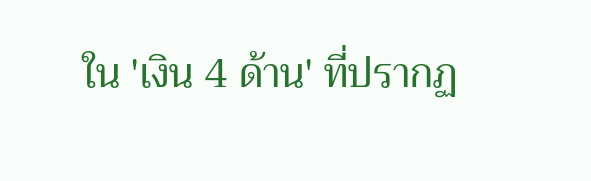ใน 'เงิน 4 ด้าน' ที่ปรากฏ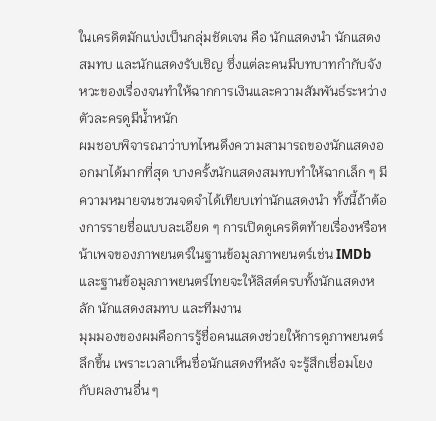ในเครดิตมักแบ่งเป็นกลุ่มชัดเจน คือ นักแสดงนำ นักแสดงสมทบ และนักแสดงรับเชิญ ซึ่งแต่ละคนมีบทบาทกำกับจังหวะของเรื่องจนทำให้ฉากการเงินและความสัมพันธ์ระหว่างตัวละครดูมีน้ำหนัก
ผมชอบพิจารณาว่าบทไหนดึงความสามารถของนักแสดงออกมาได้มากที่สุด บางครั้งนักแสดงสมทบทำให้ฉากเล็ก ๆ มีความหมายจนชวนจดจำได้เทียบเท่านักแสดงนำ ทั้งนี้ถ้าต้องการรายชื่อแบบละเอียด ๆ การเปิดดูเครดิตท้ายเรื่องหรือหน้าเพจของภาพยนตร์ในฐานข้อมูลภาพยนตร์เช่น IMDb และฐานข้อมูลภาพยนตร์ไทยจะให้ลิสต์ครบทั้งนักแสดงหลัก นักแสดงสมทบ และทีมงาน
มุมมองของผมคือการรู้ชื่อคนแสดงช่วยให้การดูภาพยนตร์ลึกขึ้น เพราะเวลาเห็นชื่อนักแสดงทีหลัง จะรู้สึกเชื่อมโยงกับผลงานอื่น ๆ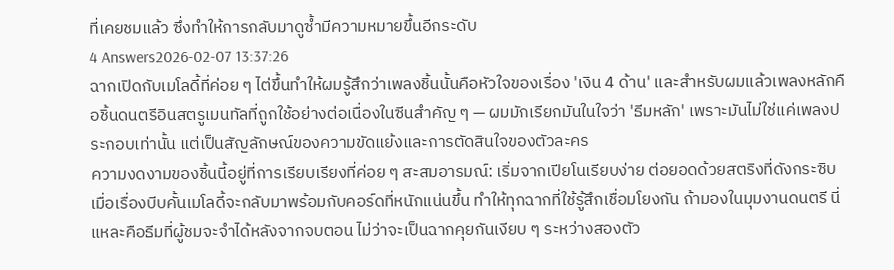ที่เคยชมแล้ว ซึ่งทำให้การกลับมาดูซ้ำมีความหมายขึ้นอีกระดับ
4 Answers2026-02-07 13:37:26
ฉากเปิดกับเมโลดี้ที่ค่อย ๆ ไต่ขึ้นทำให้ผมรู้สึกว่าเพลงชิ้นนั้นคือหัวใจของเรื่อง 'เงิน 4 ด้าน' และสำหรับผมแล้วเพลงหลักคือชิ้นดนตรีอินสตรูเมนทัลที่ถูกใช้อย่างต่อเนื่องในซีนสำคัญ ๆ — ผมมักเรียกมันในใจว่า 'ธีมหลัก' เพราะมันไม่ใช่แค่เพลงประกอบเท่านั้น แต่เป็นสัญลักษณ์ของความขัดแย้งและการตัดสินใจของตัวละคร
ความงดงามของชิ้นนี้อยู่ที่การเรียบเรียงที่ค่อย ๆ สะสมอารมณ์: เริ่มจากเปียโนเรียบง่าย ต่อยอดด้วยสตริงที่ดังกระซิบ เมื่อเรื่องบีบคั้นเมโลดี้จะกลับมาพร้อมกับคอร์ดที่หนักแน่นขึ้น ทำให้ทุกฉากที่ใช้รู้สึกเชื่อมโยงกัน ถ้ามองในมุมงานดนตรี นี่แหละคือธีมที่ผู้ชมจะจำได้หลังจากจบตอน ไม่ว่าจะเป็นฉากคุยกันเงียบ ๆ ระหว่างสองตัว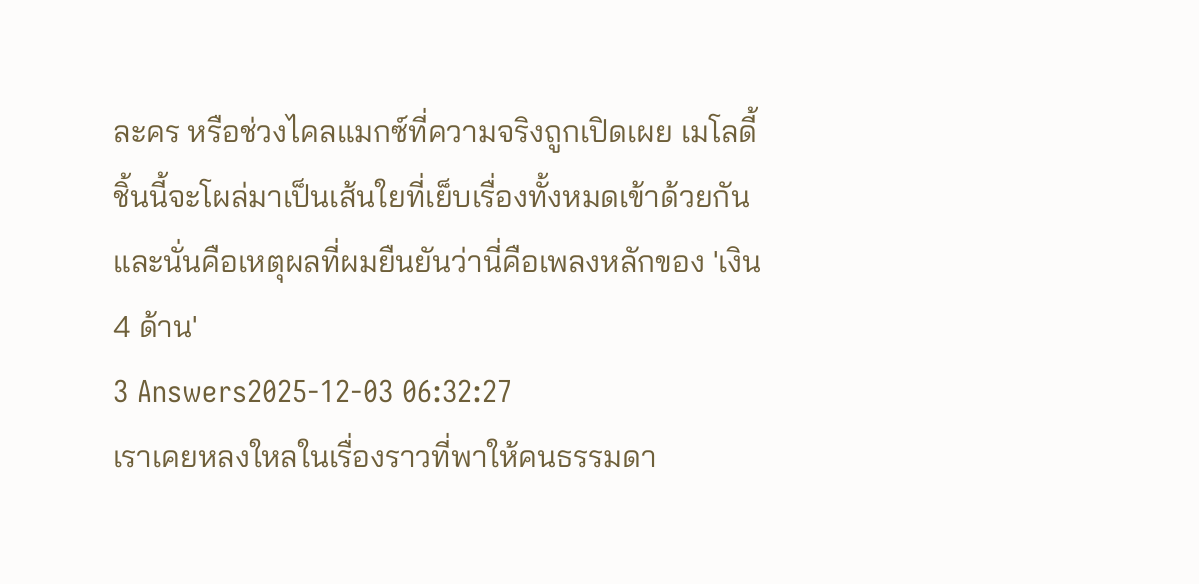ละคร หรือช่วงไคลแมกซ์ที่ความจริงถูกเปิดเผย เมโลดี้ชิ้นนี้จะโผล่มาเป็นเส้นใยที่เย็บเรื่องทั้งหมดเข้าด้วยกัน และนั่นคือเหตุผลที่ผมยืนยันว่านี่คือเพลงหลักของ 'เงิน 4 ด้าน'
3 Answers2025-12-03 06:32:27
เราเคยหลงใหลในเรื่องราวที่พาให้คนธรรมดา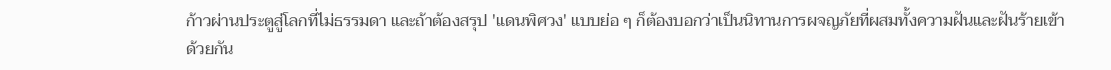ก้าวผ่านประตูสู่โลกที่ไม่ธรรมดา และถ้าต้องสรุป 'แดนพิศวง' แบบย่อ ๆ ก็ต้องบอกว่าเป็นนิทานการผจญภัยที่ผสมทั้งความฝันและฝันร้ายเข้าด้วยกัน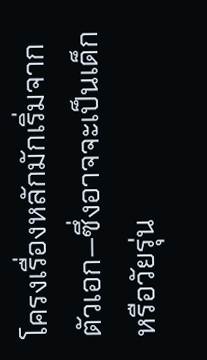โครงเรื่องหลักมักเริ่มจากตัวเอก—ซึ่งอาจจะเป็นเด็กหรือวัยรุ่น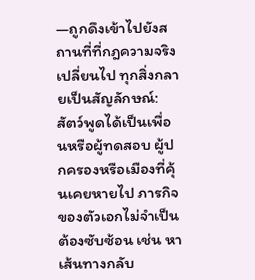—ถูกดึงเข้าไปยังสถานที่ที่กฎความจริงเปลี่ยนไป ทุกสิ่งกลายเป็นสัญลักษณ์: สัตว์พูดได้เป็นเพื่อนหรือผู้ทดสอบ ผู้ปกครองหรือเมืองที่คุ้นเคยหายไป ภารกิจของตัวเอกไม่จำเป็นต้องซับซ้อน เช่น หาเส้นทางกลับ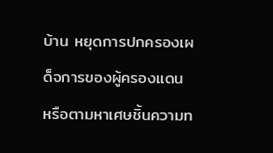บ้าน หยุดการปกครองเผด็จการของผู้ครองแดน หรือตามหาเศษชิ้นความท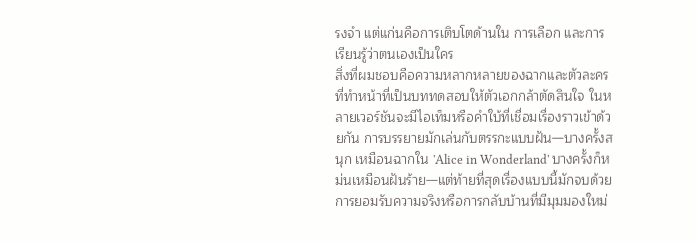รงจำ แต่แก่นคือการเติบโตด้านใน การเลือก และการเรียนรู้ว่าตนเองเป็นใคร
สิ่งที่ผมชอบคือความหลากหลายของฉากและตัวละครที่ทำหน้าที่เป็นบททดสอบให้ตัวเอกกล้าตัดสินใจ ในหลายเวอร์ชันจะมีไอเท็มหรือคำใบ้ที่เชื่อมเรื่องราวเข้าด้วยกัน การบรรยายมักเล่นกับตรรกะแบบฝัน—บางครั้งสนุก เหมือนฉากใน 'Alice in Wonderland' บางครั้งก็หม่นเหมือนฝันร้าย—แต่ท้ายที่สุดเรื่องแบบนี้มักจบด้วยการยอมรับความจริงหรือการกลับบ้านที่มีมุมมองใหม่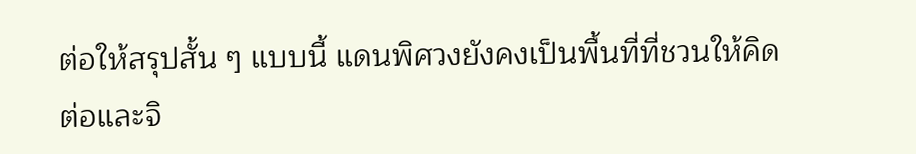ต่อให้สรุปสั้น ๆ แบบนี้ แดนพิศวงยังคงเป็นพื้นที่ที่ชวนให้คิดต่อและจิ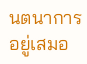นตนาการอยู่เสมอ